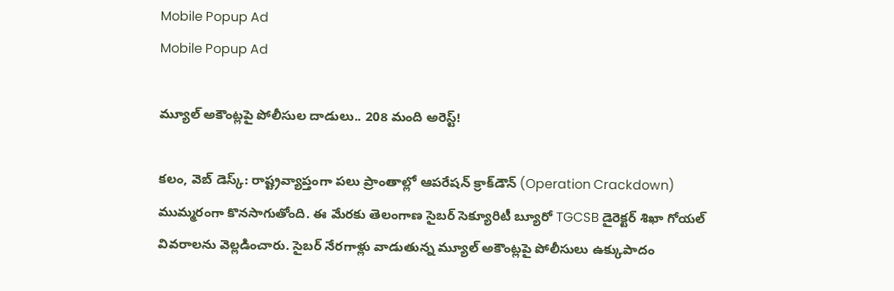Mobile Popup Ad
Mobile Popup Ad

మ్యూల్ అకౌంట్లపై పోలీసుల దాడులు.. 208 మంది అరెస్ట్!

కలం, వెబ్ డెస్క్: రాష్ట్రవ్యాప్తంగా పలు ప్రాంతాల్లో ఆపరేషన్ క్రాక్‌డౌన్ (Operation Crackdown) ముమ్మరంగా కొనసాగుతోంది. ఈ మేరకు తెలంగాణ సైబర్ సెక్యూరిటీ బ్యూరో TGCSB డైరెక్టర్ శిఖా గోయల్ వివరాలను వెల్లడించారు. సైబర్ నేరగాళ్లు వాడుతున్న మ్యూల్ అకౌంట్లపై పోలీసులు ఉక్కుపాదం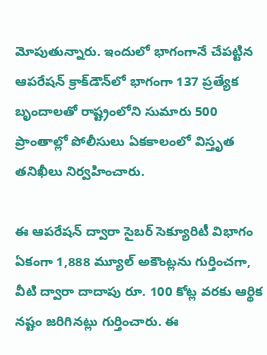మోపుతున్నారు. ఇందులో భాగంగానే చేపట్టిన ఆపరేషన్ క్రాక్‌డౌన్‌లో భాగంగా 137 ప్రత్యేక బృందాలతో రాష్ట్రంలోని సుమారు 500 ప్రాంతాల్లో పోలీసులు ఏకకాలంలో విస్తృత తనిఖీలు నిర్వహించారు.

ఈ ఆపరేషన్ ద్వారా సైబర్ సెక్యూరిటీ విభాగం ఏకంగా 1,888 మ్యూల్ అకౌంట్లను గుర్తించగా, వీటి ద్వారా దాదాపు రూ. 100 కోట్ల వరకు ఆర్థిక నష్టం జరిగినట్లు గుర్తించారు. ఈ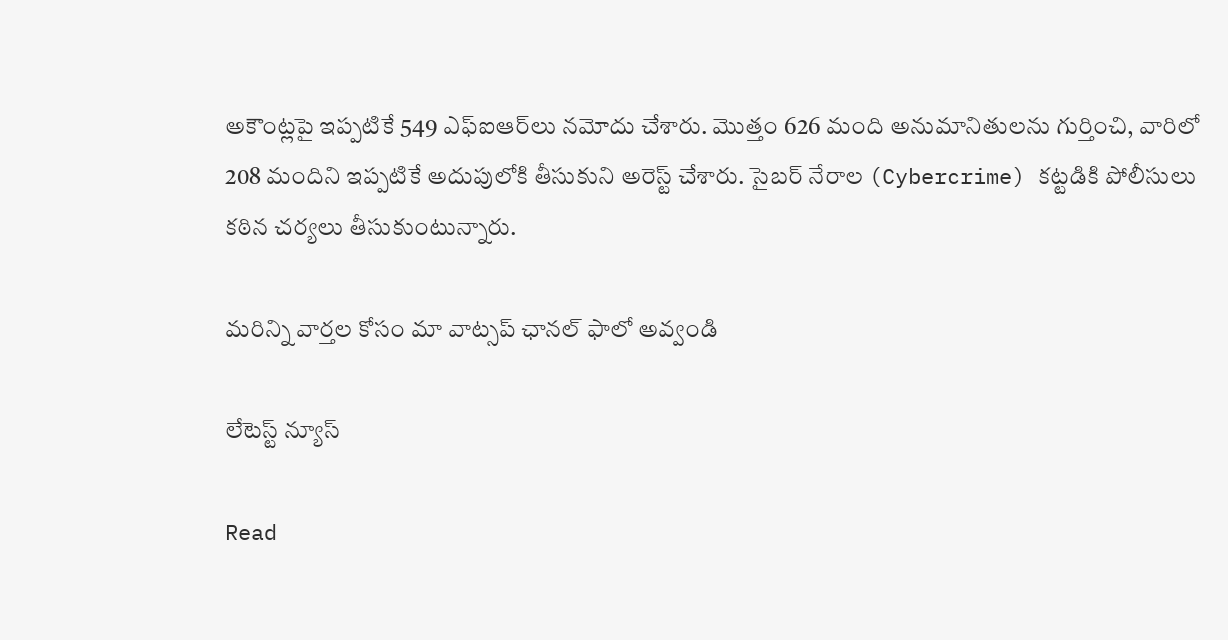అకౌంట్లపై ఇప్పటికే 549 ఎఫ్ఐఆర్‌లు నమోదు చేశారు. మొత్తం 626 మంది అనుమానితులను గుర్తించి, వారిలో 208 మందిని ఇప్పటికే అదుపులోకి తీసుకుని అరెస్ట్ చేశారు. సైబర్ నేరాల (Cybercrime) కట్టడికి పోలీసులు కఠిన చర్యలు తీసుకుంటున్నారు.

మ‌రిన్ని వార్త‌ల కోసం మా వాట్స‌ప్ ఛాన‌ల్ ఫాలో అవ్వండి

లేటెస్ట్ న్యూస్‌

Read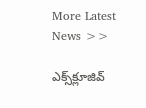More Latest News >>

ఎక్స్‌క్లూజివ్‌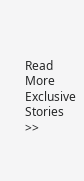Read More Exclusive Stories >>